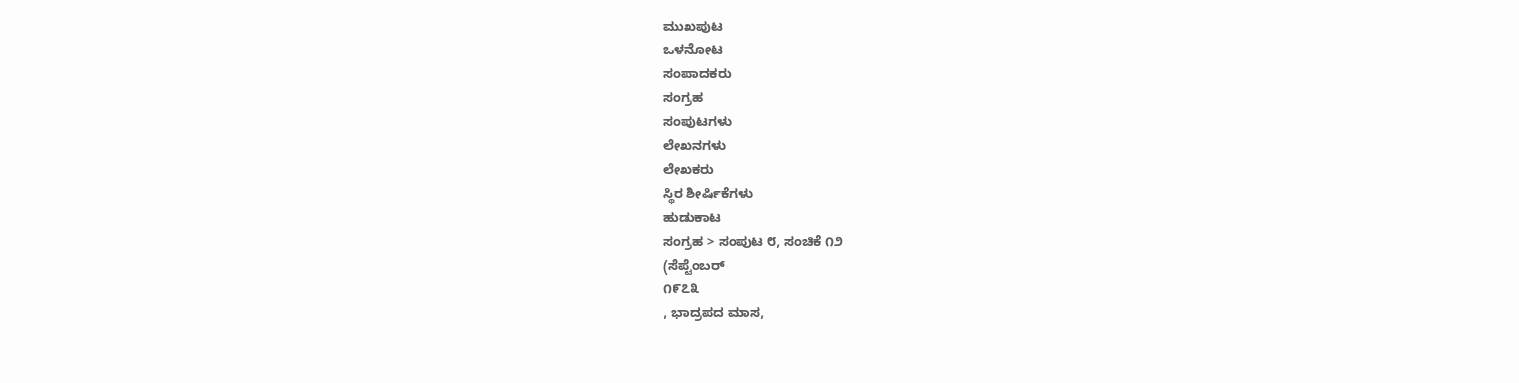ಮುಖಪುಟ
ಒಳನೋಟ
ಸಂಪಾದಕರು
ಸಂಗ್ರಹ
ಸಂಪುಟಗಳು
ಲೇಖನಗಳು
ಲೇಖಕರು
ಸ್ಥಿರ ಶೀರ್ಷಿಕೆಗಳು
ಹುಡುಕಾಟ
ಸಂಗ್ರಹ > ಸಂಪುಟ ೮, ಸಂಚಿಕೆ ೧೨
(ಸೆಪ್ಟೆಂಬರ್
೧೯೭೩
, ಭಾದ್ರಪದ ಮಾಸ,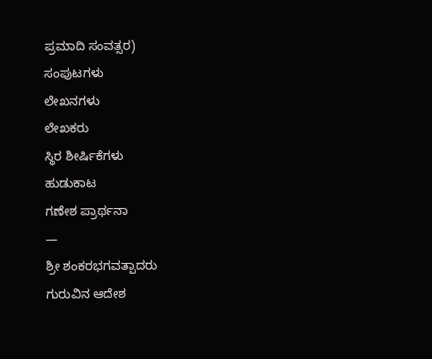ಪ್ರಮಾದಿ ಸಂವತ್ಸರ)
ಸಂಪುಟಗಳು
ಲೇಖನಗಳು
ಲೇಖಕರು
ಸ್ಥಿರ ಶೀರ್ಷಿಕೆಗಳು
ಹುಡುಕಾಟ
ಗಣೇಶ ಪ್ರಾರ್ಥನಾ
—
ಶ್ರೀ ಶಂಕರಭಗವತ್ಪಾದರು
ಗುರುವಿನ ಆದೇಶ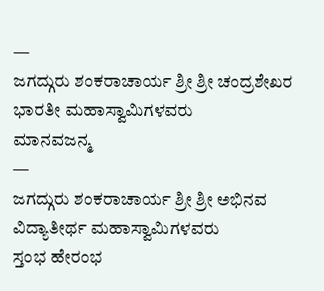—
ಜಗದ್ಗುರು ಶಂಕರಾಚಾರ್ಯ ಶ್ರೀ ಶ್ರೀ ಚಂದ್ರಶೇಖರ ಭಾರತೀ ಮಹಾಸ್ವಾಮಿಗಳವರು
ಮಾನವಜನ್ಮ
—
ಜಗದ್ಗುರು ಶಂಕರಾಚಾರ್ಯ ಶ್ರೀ ಶ್ರೀ ಅಭಿನವ ವಿದ್ಯಾತೀರ್ಥ ಮಹಾಸ್ವಾಮಿಗಳವರು
ಸ್ತಂಭ ಹೇರಂಭ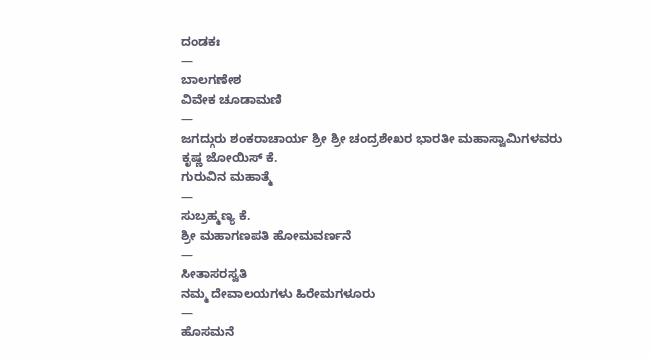ದಂಡಕಃ
—
ಬಾಲಗಣೇಶ
ವಿವೇಕ ಚೂಡಾಮಣಿ
—
ಜಗದ್ಗುರು ಶಂಕರಾಚಾರ್ಯ ಶ್ರೀ ಶ್ರೀ ಚಂದ್ರಶೇಖರ ಭಾರತೀ ಮಹಾಸ್ವಾಮಿಗಳವರು
ಕೃಷ್ಣ ಜೋಯಿಸ್ ಕೆ.
ಗುರುವಿನ ಮಹಾತ್ಮೆ
—
ಸುಬ್ರಹ್ಮಣ್ಯ ಕೆ.
ಶ್ರೀ ಮಹಾಗಣಪತಿ ಹೋಮವರ್ಣನೆ
—
ಸೀತಾಸರಸ್ವತಿ
ನಮ್ಮ ದೇವಾಲಯಗಳು ಹಿರೇಮಗಳೂರು
—
ಹೊಸಮನೆ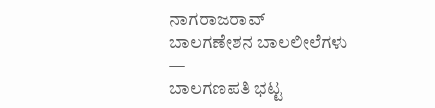ನಾಗರಾಜರಾವ್
ಬಾಲಗಣೇಶನ ಬಾಲಲೀಲೆಗಳು
—
ಬಾಲಗಣಪತಿ ಭಟ್ಟ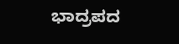ಭಾದ್ರಪದ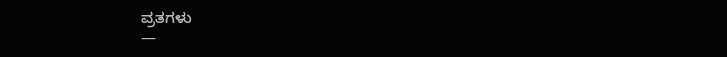ವ್ರತಗಳು
—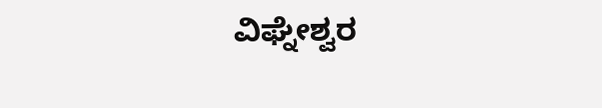ವಿಘ್ನೇಶ್ವರ